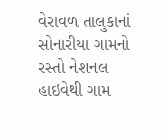વેરાવળ તાલુકાનાં સોનારીયા ગામનો રસ્તો નેશનલ હાઇવેથી ગામ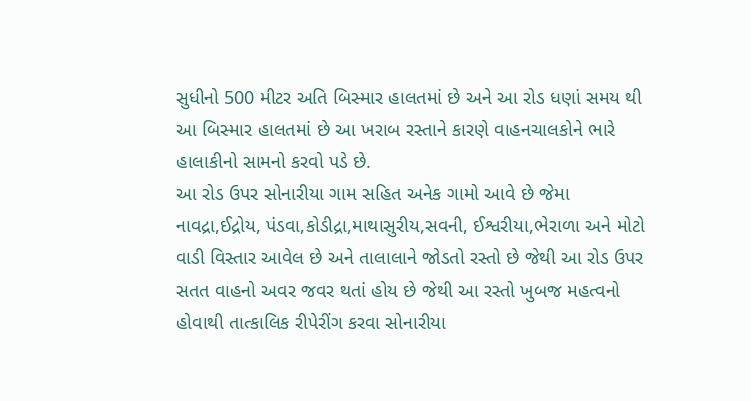સુધીનો 500 મીટર અતિ બિસ્માર હાલતમાં છે અને આ રોડ ધણાં સમય થી આ બિસ્માર હાલતમાં છે આ ખરાબ રસ્તાને કારણે વાહનચાલકોને ભારે હાલાકીનો સામનો કરવો પડે છે.
આ રોડ ઉપર સોનારીયા ગામ સહિત અનેક ગામો આવે છે જેમા નાવદ્રા,ઈદ્રોય, પંડવા,કોડીદ્રા,માથાસુરીય,સવની, ઈશ્વરીયા,ભેરાળા અને મોટો વાડી વિસ્તાર આવેલ છે અને તાલાલાને જોડતો રસ્તો છે જેથી આ રોડ ઉપર સતત વાહનો અવર જવર થતાં હોય છે જેથી આ રસ્તો ખુબજ મહત્વનો હોવાથી તાત્કાલિક રીપેરીંગ કરવા સોનારીયા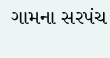ગામના સરપંચ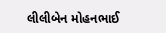લીલીબેન મોહનભાઈ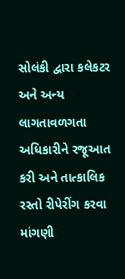સોલંકી દ્વારા કલેકટર અને અન્ય લાગતાવળગતા અધિકારીને રજૂઆત કરી અને તાત્કાલિક રસ્તો રીપેરીંગ કરવા માંગણી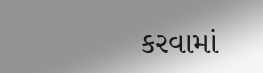કરવામાં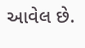આવેલ છે.